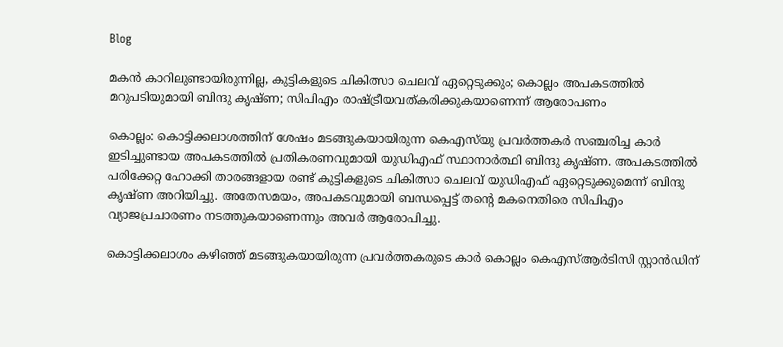Blog

മകൻ കാറിലുണ്ടായിരുന്നില്ല, കുട്ടികളുടെ ചികിത്സാ ചെലവ് ഏറ്റെടുക്കും; കൊല്ലം അപകടത്തിൽ മറുപടിയുമായി ബിന്ദു കൃഷ്ണ; സിപിഎം രാഷ്ട്രീയവത്കരിക്കുകയാണെന്ന് ആരോപണം

കൊല്ലം: കൊട്ടിക്കലാശത്തിന് ശേഷം മടങ്ങുകയായിരുന്ന കെഎസ്‌യു പ്രവർത്തകർ സഞ്ചരിച്ച കാർ ഇടിച്ചുണ്ടായ അപകടത്തിൽ പ്രതികരണവുമായി യുഡിഎഫ് സ്ഥാനാര്‍ത്ഥി ബിന്ദു കൃഷ്ണ. അപകടത്തിൽ പരിക്കേറ്റ ഹോക്കി താരങ്ങളായ രണ്ട് കുട്ടികളുടെ ചികിത്സാ ചെലവ് യുഡിഎഫ് ഏറ്റെടുക്കുമെന്ന് ബിന്ദു കൃഷ്ണ അറിയിച്ചു. അതേസമയം, അപകടവുമായി ബന്ധപ്പെട്ട് തന്‍റെ മകനെതിരെ സിപിഎം വ്യാജപ്രചാരണം നടത്തുകയാണെന്നും അവർ ആരോപിച്ചു.

കൊട്ടിക്കലാശം കഴിഞ്ഞ് മടങ്ങുകയായിരുന്ന പ്രവർത്തകരുടെ കാർ കൊല്ലം കെഎസ്ആർടിസി സ്റ്റാൻഡിന്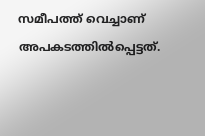സമീപത്ത് വെച്ചാണ് അപകടത്തിൽപ്പെട്ടത്.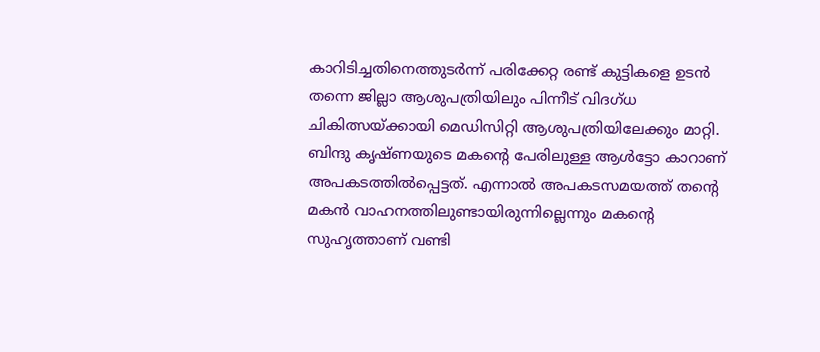കാറിടിച്ചതിനെത്തുടർന്ന് പരിക്കേറ്റ രണ്ട് കുട്ടികളെ ഉടൻ തന്നെ ജില്ലാ ആശുപത്രിയിലും പിന്നീട് വിദഗ്ധ ചികിത്സയ്ക്കായി മെഡിസിറ്റി ആശുപത്രിയിലേക്കും മാറ്റി. ബിന്ദു കൃഷ്ണയുടെ മകന്‍റെ പേരിലുള്ള ആൾട്ടോ കാറാണ് അപകടത്തിൽപ്പെട്ടത്. എന്നാൽ അപകടസമയത്ത് തന്‍റെ മകൻ വാഹനത്തിലുണ്ടായിരുന്നില്ലെന്നും മകന്‍റെ സുഹൃത്താണ് വണ്ടി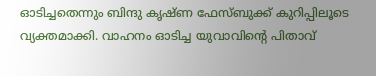ഓടിച്ചതെന്നും ബിന്ദു കൃഷ്ണ ഫേസ്ബുക്ക് കുറിപ്പിലൂടെ വ്യക്തമാക്കി. വാഹനം ഓടിച്ച യുവാവിന്‍റെ പിതാവ്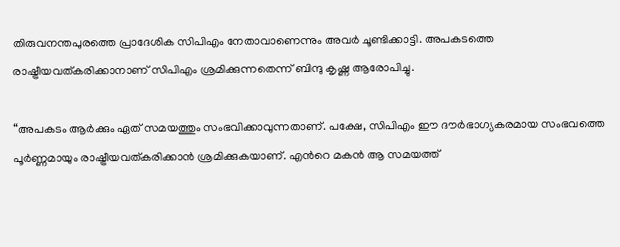തിരുവനന്തപുരത്തെ പ്രാദേശിക സിപിഎം നേതാവാണെന്നും അവർ ചൂണ്ടിക്കാട്ടി. അപകടത്തെ രാഷ്ട്രീയവത്കരിക്കാനാണ് സിപിഎം ശ്രമിക്കുന്നതെന്ന് ബിന്ദു കൃഷ്ണ ആരോപിച്ചു.

“അപകടം ആർക്കും ഏത് സമയത്തും സംഭവിക്കാവുന്നതാണ്. പക്ഷേ, സിപിഎം ഈ ദൗർഭാഗ്യകരമായ സംഭവത്തെ പൂർണ്ണമായും രാഷ്ട്രീയവത്കരിക്കാൻ ശ്രമിക്കുകയാണ്. എന്‍റെ മകൻ ആ സമയത്ത്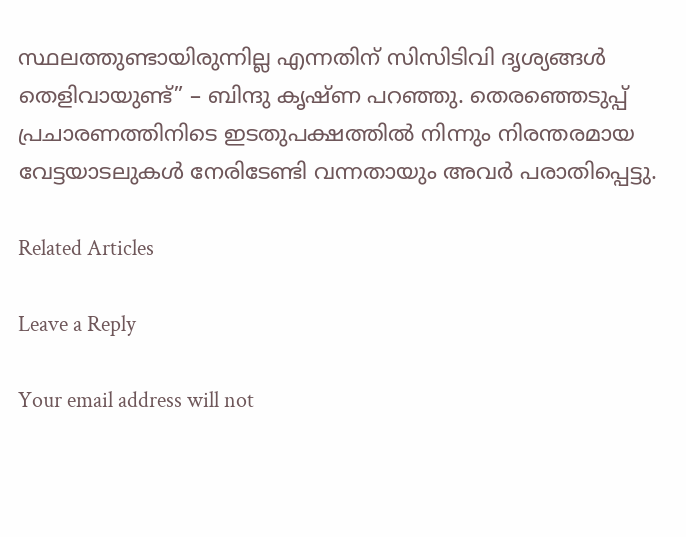സ്ഥലത്തുണ്ടായിരുന്നില്ല എന്നതിന് സിസിടിവി ദൃശ്യങ്ങൾ തെളിവായുണ്ട്” – ബിന്ദു കൃഷ്ണ പറഞ്ഞു. തെരഞ്ഞെടുപ്പ് പ്രചാരണത്തിനിടെ ഇടതുപക്ഷത്തിൽ നിന്നും നിരന്തരമായ വേട്ടയാടലുകൾ നേരിടേണ്ടി വന്നതായും അവർ പരാതിപ്പെട്ടു.

Related Articles

Leave a Reply

Your email address will not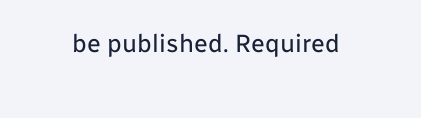be published. Required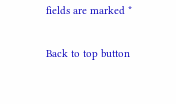fields are marked *

Back to top button